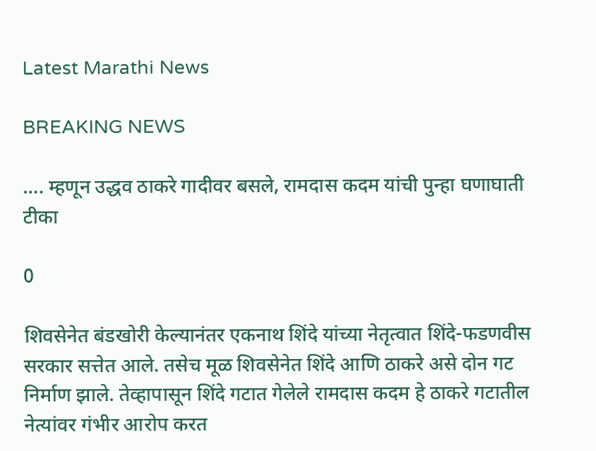Latest Marathi News

BREAKING NEWS

…. म्हणून उद्धव ठाकरे गादीवर बसले, रामदास कदम यांची पुन्हा घणाघाती टीका

0

शिवसेनेत बंडखोरी केल्यानंतर एकनाथ शिंदे यांच्या नेतृत्वात शिंदे-फडणवीस सरकार सत्तेत आले. तसेच मूळ शिवसेनेत शिंदे आणि ठाकरे असे दोन गट निर्माण झाले. तेव्हापासून शिंदे गटात गेलेले रामदास कदम हे ठाकरे गटातील नेत्यांवर गंभीर आरोप करत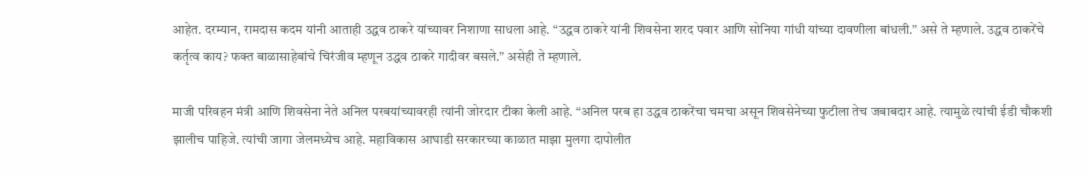आहेत. दरम्यान, रामदास कदम यांनी आताही उद्धव ठाकरे यांच्यावर निशाणा साधला आहे. “उद्धव ठाकरे यांनी शिवसेना शरद पवार आणि सोनिया गांधी यांच्या दावणीला बांधली.” असे ते म्हणाले. उद्धव ठाकरेंचे कर्तृत्व काय? फक्त बाळासाहेबांचे चिरंजीव म्हणून उद्धव ठाकरे गादीवर बसले.” असेही ते म्हणाले.

माजी परिवहन मंत्री आणि शिवसेना नेते अनिल परबयांच्यावरही त्यांनी जोरदार टीका केली आहे. “अनिल परब हा उद्धव ठाकरेंचा चमचा असून शिवसेनेच्या फुटीला तेच जबाबदार आहे. त्यामुळे त्यांची ईडी चौकशी झालीच पाहिजे. त्यांची जागा जेलमध्येच आहे. महाविकास आघाडी सरकारच्या काळात माझा मुलगा दापोलीत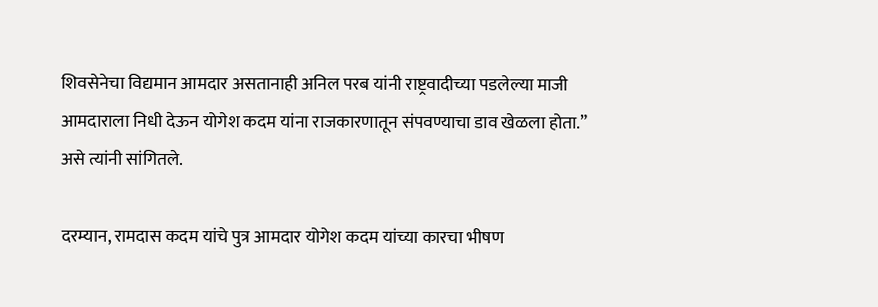शिवसेनेचा विद्यमान आमदार असतानाही अनिल परब यांनी राष्ट्रवादीच्या पडलेल्या माजी आमदाराला निधी देऊन योगेश कदम यांना राजकारणातून संपवण्याचा डाव खेळला होता.” असे त्यांनी सांगितले.

दरम्यान, रामदास कदम यांचे पुत्र आमदार योगेश कदम यांच्या कारचा भीषण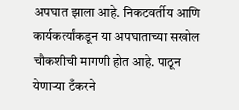अपघात झाला आहे. निकटवर्तीय आणि कार्यकर्त्यांकडून या अपघाताच्या सखोल चौकशीची मागणी होत आहे. पाठून येणाऱ्या टँकरने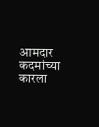आमदार कदमांच्या कारला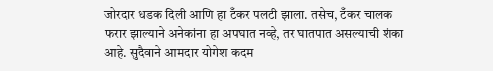जोरदार धडक दिली आणि हा टँकर पलटी झाला. तसेच, टँकर चालक फरार झाल्याने अनेकांना हा अपघात नव्हे, तर घातपात असल्याची शंका आहे. सुदैवाने आमदार योगेश कदम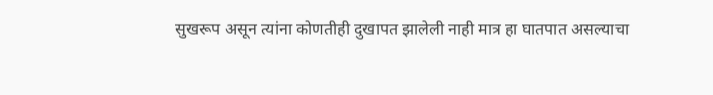सुखरूप असून त्यांना कोणतीही दुखापत झालेली नाही मात्र हा घातपात असल्याचा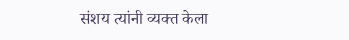संशय त्यांनी व्यक्त केला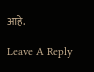आहे.

Leave A Reply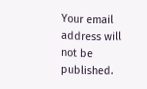Your email address will not be published.